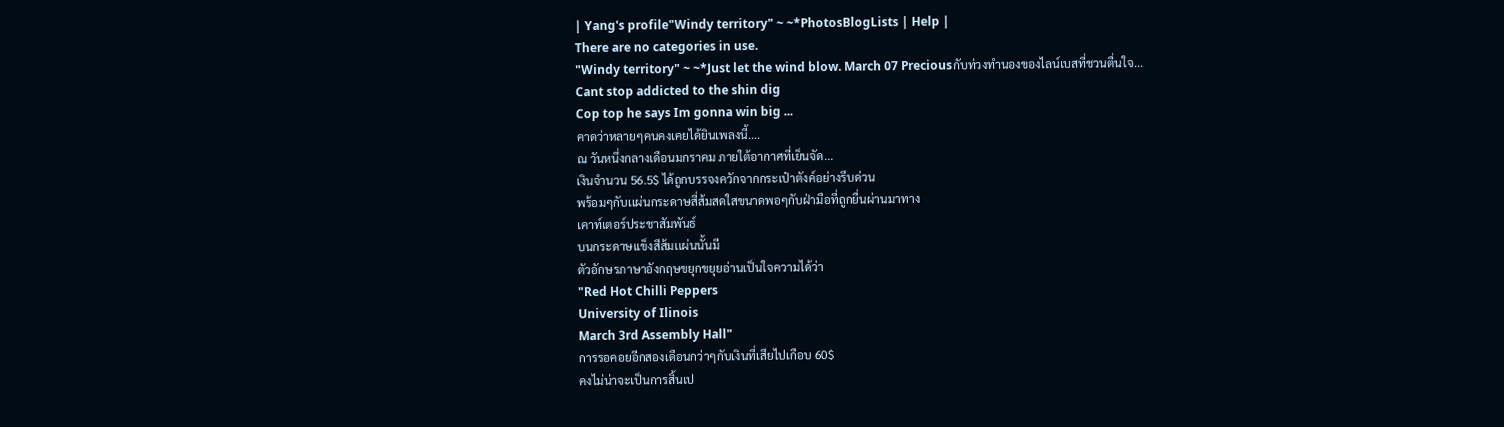| Yang's profile"Windy territory" ~ ~*PhotosBlogLists | Help |
There are no categories in use.
"Windy territory" ~ ~*Just let the wind blow. March 07 Preciousกับท่วงทำนองของไลน์เบสที่ชวนตื่นใจ...
Cant stop addicted to the shin dig
Cop top he says Im gonna win big ...
คาดว่าหลายๆคนคงเคยได้ยินเพลงนี้....
ณ วันหนึ่งกลางเดือนมกราคม ภายใต้อากาศที่เย็นจัด...
เงินจำนวน 56.5$ ได้ถูกบรรจงควักจากกระเป๋าตังค์อย่างรีบด่วน
พร้อมๆกับเเผ่นกระดาษสี่ส้มสดใสขนาดพอๆกับฝ่ามือที่ถูกยื่นผ่านมาทาง
เคาท์เตอร์ประชาสัมพันธ์
บนกระดาษเเข็งสีส้มเเผ่นนั้นมี
ตัวอักษรภาษาอังกฤษขยุกขยุยอ่านเป็นใจความได้ว่า
"Red Hot Chilli Peppers
University of Ilinois
March 3rd Assembly Hall"
การรอคอยอีกสองเดือนกว่าๆกับเงินที่เสียไปเกือบ 60$
คงไม่น่าจะเป็นการสิ้นเป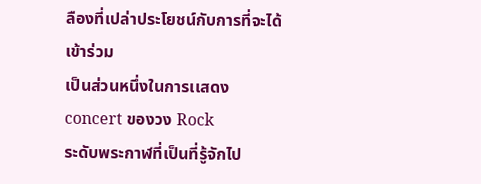ลืองที่เปล่าประโยชน์กับการที่จะได้เข้าร่วม
เป็นส่วนหนึ่งในการเเสดง concert ของวง Rock
ระดับพระกาฬที่เป็นที่รู้จักไป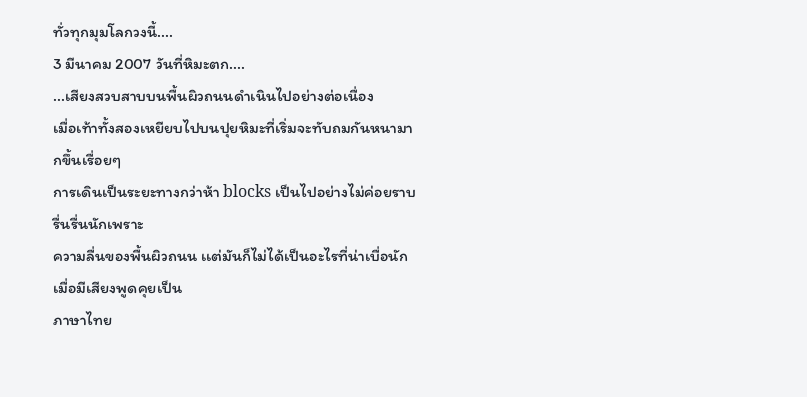ทั่วทุกมุมโลกวงนี้....
3 มีนาคม 2007 วันที่หิมะตก....
...เสียงสวบสาบบนพื้นผิวถนนดำเนินไปอย่างต่อเนื่อง
เมื่อเท้าทั้งสองเหยียบไปบนปุยหิมะที่เริ่มจะทับถมกันหนามากขึ้นเรื่อยๆ
การเดินเป็นระยะทางกว่าห้า blocks เป็นไปอย่างไม่ค่อยราบรื่นรื่นนักเพราะ
ความลื่นของพื้นผิวถนน เเต่มันก็ไม่ได้เป็นอะไรที่น่าเบื่อนักเมื่อมีเสียงพูดคุยเป็น
ภาษาไทย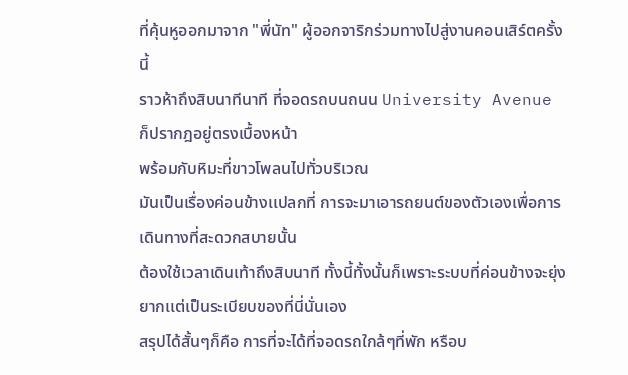ที่คุ้นหูออกมาจาก "พี่นัท" ผู้ออกจาริกร่วมทางไปสู่งานคอนเสิร์ตครั้งนี้
ราวห้าถึงสิบนาทีนาที ที่จอดรถบนถนน University Avenue ก็ปรากฎอยู่ตรงเบื้องหน้า
พร้อมกับหิมะที่ขาวโพลนไปทั่วบริเวณ
มันเป็นเรื่องค่อนข้างเเปลกที่ การจะมาเอารถยนต์ของตัวเองเพื่อการเดินทางที่สะดวกสบายนั้น
ต้องใช้เวลาเดินเท้าถึงสิบนาที ทั้งนี้ทั้งนั้นก็เพราะระบบที่ค่อนข้างจะยุ่งยากเเต่เป็นระเบียบของที่นี่นั่นเอง
สรุปได้สั้นๆก็คือ การที่จะได้ที่จอดรถใกล้ๆที่พัก หรือบ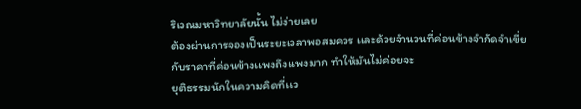ริเวณมหาวิทยาลัยนั้น ไม่ง่ายเลย
ต้องผ่านการจองเป็นระยะเวลาพอสมควร เเละด้วยจำนวนที่ค่อนข้างจำกัดจำเขี่ย
กับราคาที่ค่อนข้างเเพงถึงเเพงมาก ทำให้มันไม่ค่อยจะ
ยุติธรรมนักในความคิดที่เเว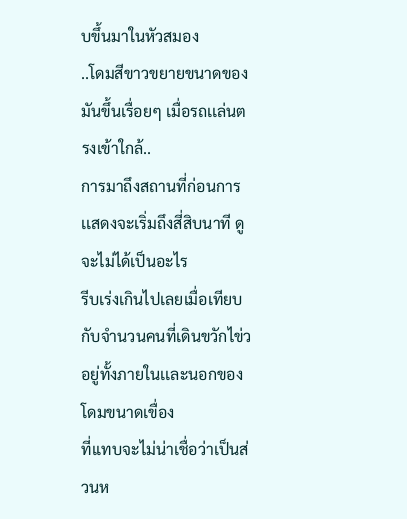บขึ้นมาในหัวสมอง
..โดมสีขาวขยายขนาดของมันขึ้นเรื่อยๆ เมื่อรถเเล่นตรงเข้าใกล้..
การมาถึงสถานที่ก่อนการเเสดงจะเริ่มถึงสี่สิบนาที ดูจะไม่ได้เป็นอะไร
รีบเร่งเกินไปเลยเมื่อเทียบกับจำนวนคนที่เดินขวักไข่วอยู่ทั้งภายในเเละนอกของโดมขนาดเขื่อง
ที่เเทบจะไม่น่าเชื่อว่าเป็นส่วนห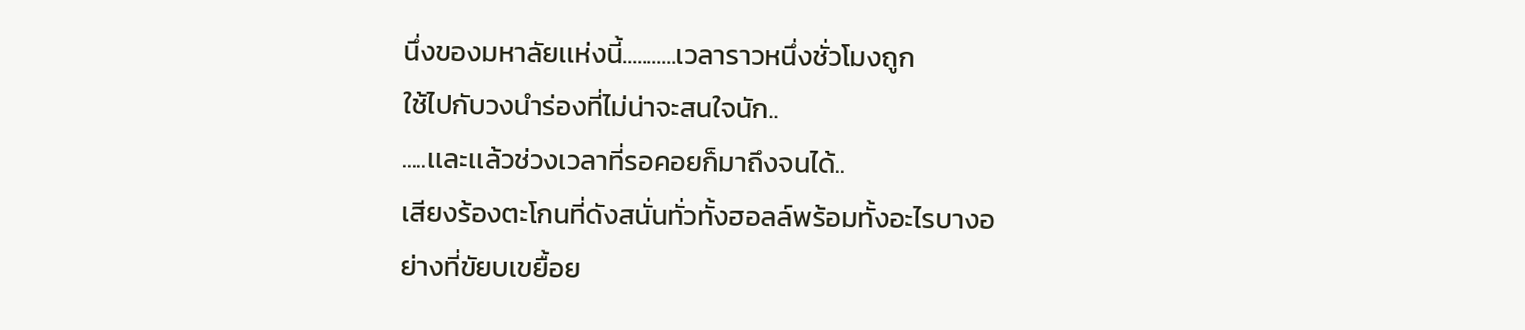นึ่งของมหาลัยเเห่งนี้...........เวลาราวหนึ่งชั่วโมงถูก
ใช้ไปกับวงนำร่องที่ไม่น่าจะสนใจนัก..
.....เเละเเล้วช่วงเวลาที่รอคอยก็มาถึงจนได้..
เสียงร้องตะโกนที่ดังสนั่นทั่วทั้งฮอลล์พร้อมทั้งอะไรบางอย่างที่ขัยบเขยื้อย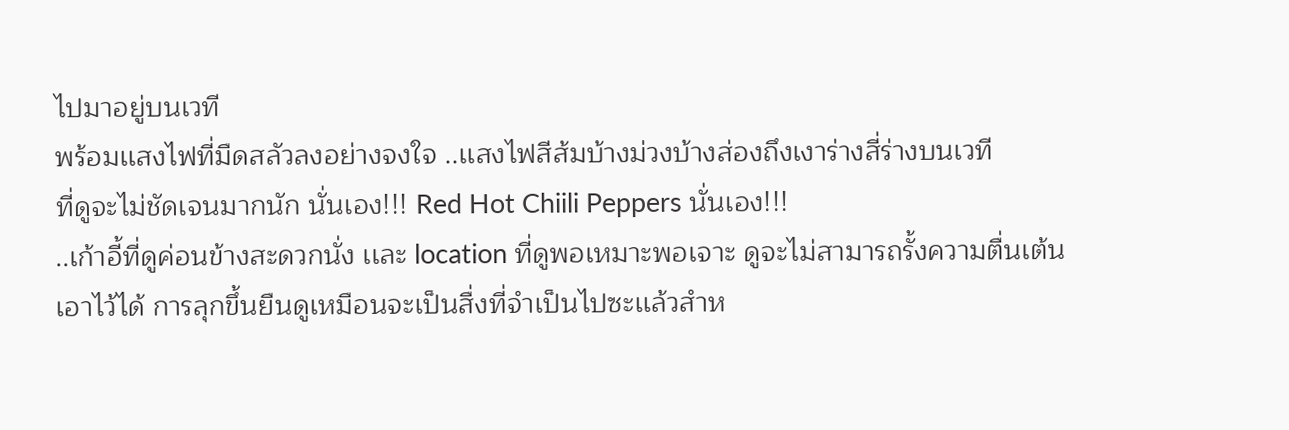ไปมาอยู่บนเวที
พร้อมเเสงไฟที่มืดสลัวลงอย่างจงใจ ..เเสงไฟสีส้มบ้างม่วงบ้างส่องถึงเงาร่างสี่ร่างบนเวที
ที่ดูจะไม่ชัดเจนมากนัก นั่นเอง!!! Red Hot Chiili Peppers นั่นเอง!!!
..เก้าอี้ที่ดูค่อนข้างสะดวกนั่ง เเละ location ที่ดูพอเหมาะพอเจาะ ดูจะไม่สามารถรั้งความตื่นเต้น
เอาไว้ได้ การลุกขึ้นยืนดูเหมือนจะเป็นสื่งที่จำเป็นไปซะเเล้วสำห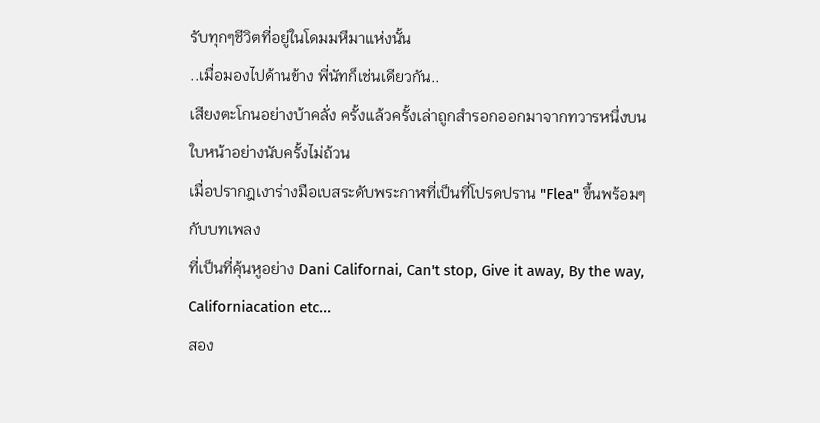รับทุกๆชีวิตที่อยู่ในโดมมหึมาเเห่งนั้น
..เมื่อมองไปด้านข้าง พี่นัทก็เช่นเดียวกัน..
เสียงตะโกนอย่างบ้าคลั่ง ครั้งเเล้วครั้งเล่าถูกสำรอกออกมาจากทวารหนึ่งบนใบหน้าอย่างนับครั้งไม่ถ้วน
เมื่อปรากฎเงาร่างมือเบสระดับพระกาฬที่เป็นที่โปรดปราน "Flea" ขึ้นพร้อมๆกับบทเพลง
ที่เป็นที่คุ้นหูอย่าง Dani Californai, Can't stop, Give it away, By the way, Californiacation etc...
สอง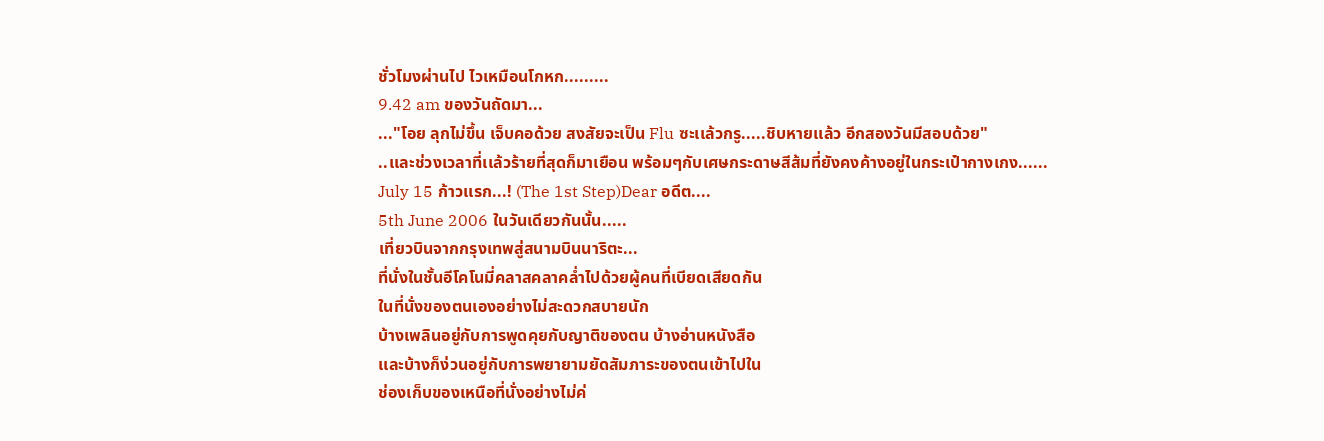ชั่วโมงผ่านไป ไวเหมือนโกหก.........
9.42 am ของวันถัดมา...
..."โอย ลุกไม่ขึ้น เจ็บคอด้วย สงสัยจะเป็น Flu ซะเเล้วกรู.....ชิบหายเเล้ว อีกสองวันมีสอบด้วย"
..เเละช่วงเวลาที่เเล้วร้ายที่สุดก็มาเยือน พร้อมๆกับเศษกระดาษสีส้มที่ยังคงค้างอยู่ในกระเป๋ากางเกง......
July 15 ก้าวเเรก...! (The 1st Step)Dear อดีต....
5th June 2006 ในวันเดียวกันนั้น.....
เที่ยวบินจากกรุงเทพสู่สนามบินนาริตะ...
ที่นั่งในชั้นอีโคโนมี่คลาสคลาคล่ำไปด้วยผู้คนที่เบียดเสียดกัน
ในที่นั่งของตนเองอย่างไม่สะดวกสบายนัก
บ้างเพลินอยู่กับการพูดคุยกับญาติของตน บ้างอ่านหนังสือ
เเละบ้างก็ง่วนอยู่กับการพยายามยัดสัมภาระของตนเข้าไปใน
ช่องเก็บของเหนือที่นั่งอย่างไม่ค่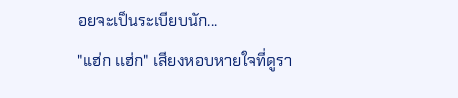อยจะเป็นระเบียบนัก...
"เเฮ่ก เเฮ่ก" เสียงหอบหายใจที่ดูรา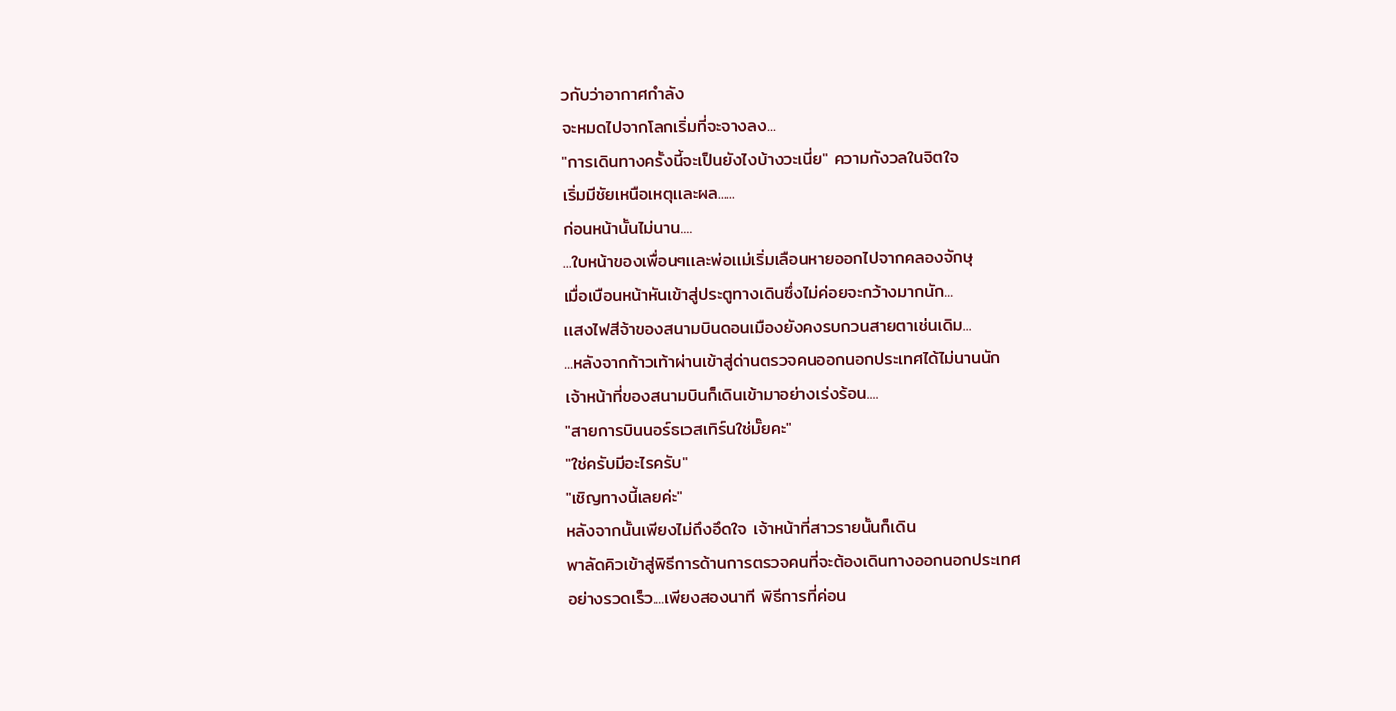วกับว่าอากาศกำลัง
จะหมดไปจากโลกเริ่มที่จะจางลง...
"การเดินทางครั้งนี้จะเป็นยังไงบ้างวะเนี่ย" ความกังวลในจิตใจ
เริ่มมีชัยเหนือเหตุเเละผล......
ก่อนหน้านั้นไม่นาน....
...ใบหน้าของเพื่อนๆเเละพ่อเเม่เริ่มเลือนหายออกไปจากคลองจักษุ
เมื่อเบือนหน้าหันเข้าสู่ประตูทางเดินซึ่งไม่ค่อยจะกว้างมากนัก...
เเสงไฟสีจ้าของสนามบินดอนเมืองยังคงรบกวนสายตาเช่นเดิม...
...หลังจากก้าวเท้าผ่านเข้าสู่ด่านตรวจคนออกนอกประเทศได้ไม่นานนัก
เจ้าหน้าที่ของสนามบินก็เดินเข้ามาอย่างเร่งร้อน....
"สายการบินนอร์ธเวสเทิร์นใช่มั๊ยคะ"
"ใช่ครับมีอะไรครับ"
"เชิญทางนี้เลยค่ะ"
หลังจากนั้นเพียงไม่ถึงอึดใจ เจ้าหน้าที่สาวรายนั้นก็เดิน
พาลัดคิวเข้าสู่พิธีการด้านการตรวจคนที่จะต้องเดินทางออกนอกประเทศ
อย่างรวดเร็ว....เพียงสองนาที พิธีการที่ค่อน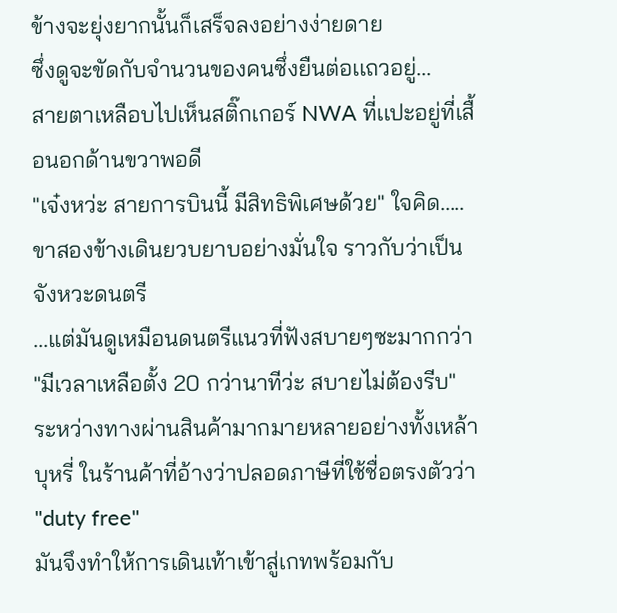ข้างจะยุ่งยากนั้นก็เสร็จลงอย่างง่ายดาย
ซึ่งดูจะขัดกับจำนวนของคนซึ่งยืนต่อเเถวอยู่...
สายตาเหลือบไปเห็นสติ๊กเกอร์ NWA ที่เเปะอยู่ที่เสื้อนอกด้านขวาพอดี
"เจ๋งหว่ะ สายการบินนี้ มีสิทธิพิเศษด้วย" ใจคิด.....
ขาสองข้างเดินยวบยาบอย่างมั่นใจ ราวกับว่าเป็นจังหวะดนตรี
...เเต่มันดูเหมือนดนตรีเเนวที่ฟังสบายๆซะมากกว่า
"มีเวลาเหลือตั้ง 20 กว่านาทีว่ะ สบายไม่ต้องรีบ"
ระหว่างทางผ่านสินค้ามากมายหลายอย่างทั้งเหล้า
บุหรี่ ในร้านค้าที่อ้างว่าปลอดภาษีที่ใช้ชื่อตรงตัวว่า "duty free"
มันจึงทำให้การเดินเท้าเข้าสู่เกทพร้อมกับ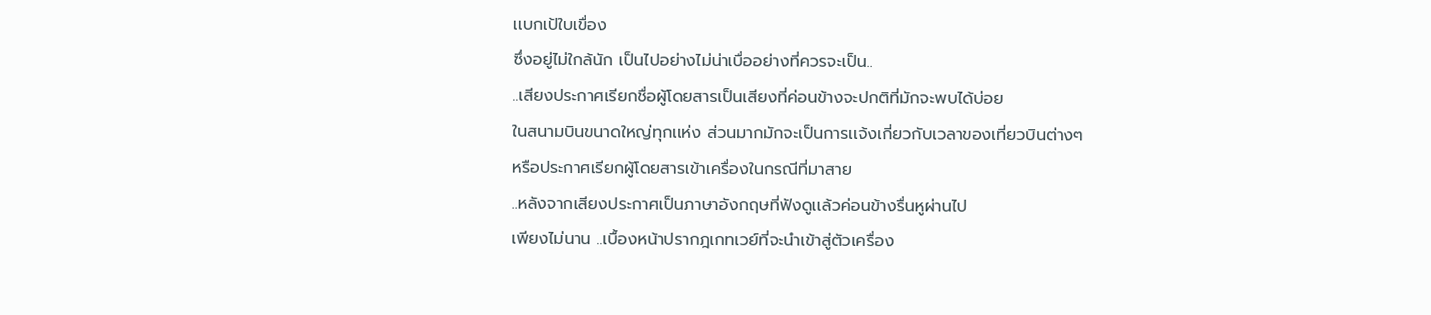เเบกเป้ใบเขื่อง
ซึ่งอยู่ไม่ใกล้นัก เป็นไปอย่างไม่น่าเบื่ออย่างที่ควรจะเป็น..
..เสียงประกาศเรียกชื่อผู้โดยสารเป็นเสียงที่ค่อนข้างจะปกติที่มักจะพบได้บ่อย
ในสนามบินขนาดใหญ่ทุกเเห่ง ส่วนมากมักจะเป็นการเเจ้งเกี่ยวกับเวลาของเที่ยวบินต่างๆ
หรือประกาศเรียกผู้โดยสารเข้าเครื่องในกรณีที่มาสาย
..หลังจากเสียงประกาศเป็นภาษาอังกฤษที่ฟังดูเเล้วค่อนข้างรื่นหูผ่านไป
เพียงไม่นาน ..เบื้องหน้าปรากฎเกทเวย์ที่จะนำเข้าสู่ตัวเครื่อง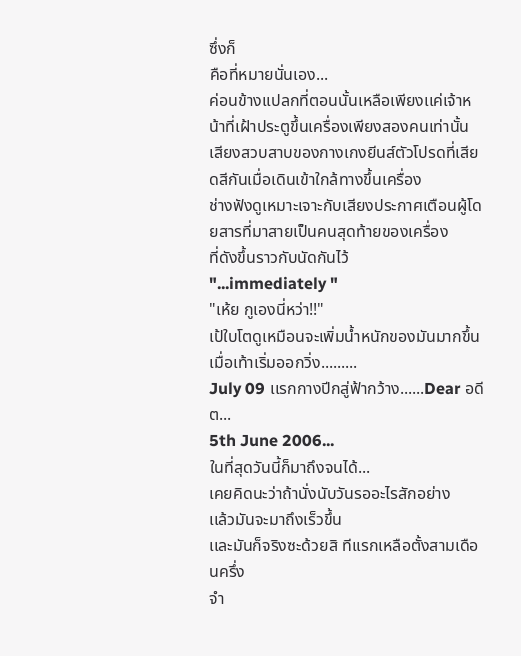ซึ่งก็
คือที่หมายนั่นเอง...
ค่อนข้างเเปลกที่ตอนนั้นเหลือเพียงเเค่เจ้าหน้าที่เฝ้าประตูขึ้นเครื่องเพียงสองคนเท่านั้น
เสียงสวบสาบของกางเกงยีนส์ตัวโปรดที่เสียดสีกันเมื่อเดินเข้าใกล้ทางขึ้นเครื่อง
ช่างฟังดูเหมาะเจาะกับเสียงประกาศเตือนผู้โดยสารที่มาสายเป็นคนสุดท้ายของเครื่อง
ที่ดังขึ้นราวกับนัดกันไว้
"...immediately "
"เห้ย กูเองนี่หว่า!!"
เป้ใบโตดูเหมือนจะเพิ่มน้ำหนักของมันมากขึ้นเมื่อเท้าเริ่มออกวิ่ง.........
July 09 เเรกกางปีกสู่ฟ้ากว้าง......Dear อดีต...
5th June 2006...
ในที่สุดวันนี้ก็มาถึงจนได้...
เคยคิดนะว่าถ้านั่งนับวันรออะไรสักอย่าง
เเล้วมันจะมาถึงเร็วขึ้น
เเละมันก็จริงซะด้วยสิ ทีเเรกเหลือตั้งสามเดือนครึ่ง
จำ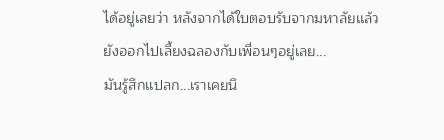ได้อยู่เลยว่า หลังจากได้ใบตอบรับจากมหาลัยเเล้ว
ยังออกไปเลี้ยงฉลองกับเพื่อนๆอยู่เลย...
มันรู้สึกเเปลก...เราเคยนึ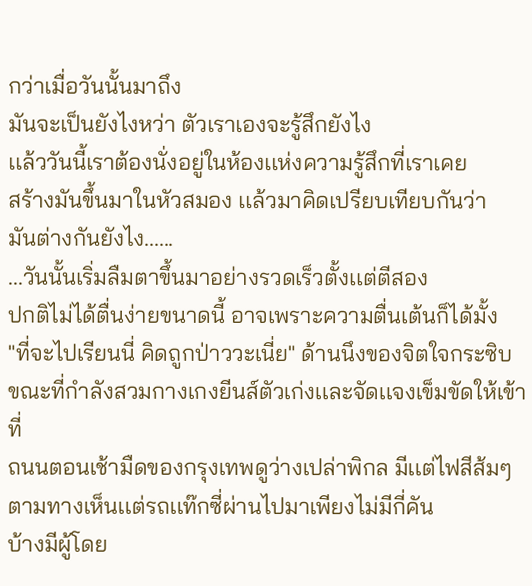กว่าเมื่อวันนั้นมาถึง
มันจะเป็นยังไงหว่า ตัวเราเองจะรู้สึกยังไง
เเล้ววันนี้เราต้องนั่งอยู่ในห้องเเห่งความรู้สึกที่เราเคย
สร้างมันขึ้นมาในหัวสมอง เเล้วมาคิดเปรียบเทียบกันว่า
มันต่างกันยังไง......
...วันนั้นเริ่มลืมตาขึ้นมาอย่างรวดเร็วตั้งเเต่ตีสอง
ปกติไม่ได้ตื่นง่ายขนาดนี้ อาจเพราะความตื่นเต้นก็ได้มั้ง
"ที่จะไปเรียนนี่ คิดถูกป่าววะเนี่ย" ด้านนึงของจิตใจกระซิบ
ขณะที่กำลังสวมกางเกงยีนส์ตัวเก่งเเละจัดเเจงเข็มขัดให้เข้าที่
ถนนตอนเช้ามืดของกรุงเทพดูว่างเปล่าพิกล มีเเต่ไฟสีส้มๆ
ตามทางเห็นเเต่รถเเท๊กซี่ผ่านไปมาเพียงไม่มีกี่คัน
บ้างมีผู้โดย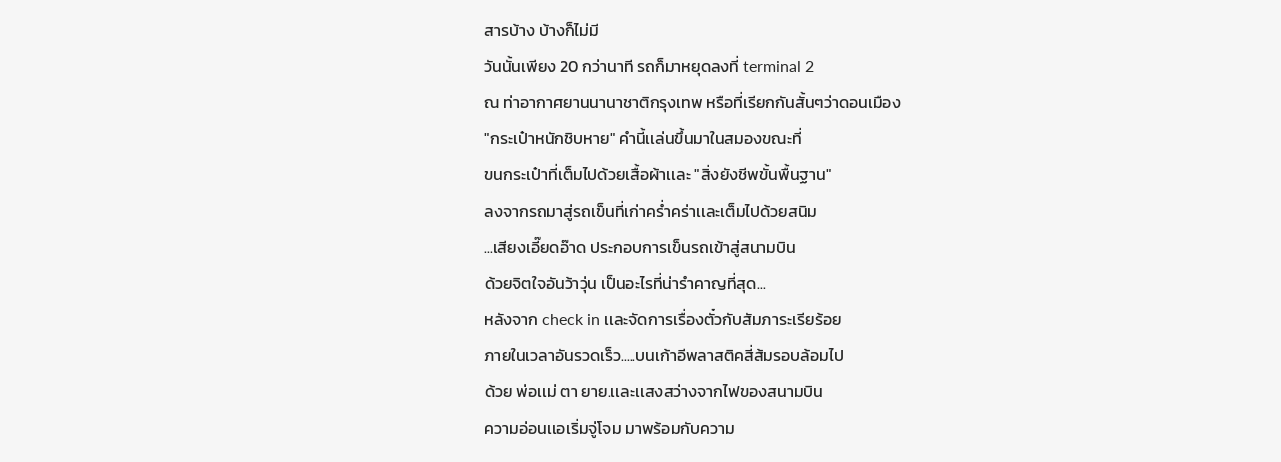สารบ้าง บ้างก็ไม่มี
วันนั้นเพียง 20 กว่านาที รถก็มาหยุดลงที่ terminal 2
ณ ท่าอากาศยานนานาชาติกรุงเทพ หรือที่เรียกกันสั้นๆว่าดอนเมือง
"กระเป๋าหนักชิบหาย" คำนี้เเล่นขึ้นมาในสมองขณะที่
ขนกระเป๋าที่เต็มไปด้วยเสื้อผ้าเเละ "สิ่งยังชีพขั้นพื้นฐาน"
ลงจากรถมาสู่รถเข็นที่เก่าคร่ำคร่าเเละเต็มไปด้วยสนิม
...เสียงเอี๊ยดอ๊าด ประกอบการเข็นรถเข้าสู่สนามบิน
ด้วยจิตใจอันว้าวุ่น เป็นอะไรที่น่ารำคาญที่สุด...
หลังจาก check in เเละจัดการเรื่องตั๋วกับสัมภาระเรียร้อย
ภายในเวลาอันรวดเร็ว.....บนเก้าอีพลาสติคสี่ส้มรอบล้อมไป
ด้วย พ่อเเม่ ตา ยาย.เเละเเสงสว่างจากไฟของสนามบิน
ความอ่อนเเอเริ่มจู่โจม มาพร้อมกับความ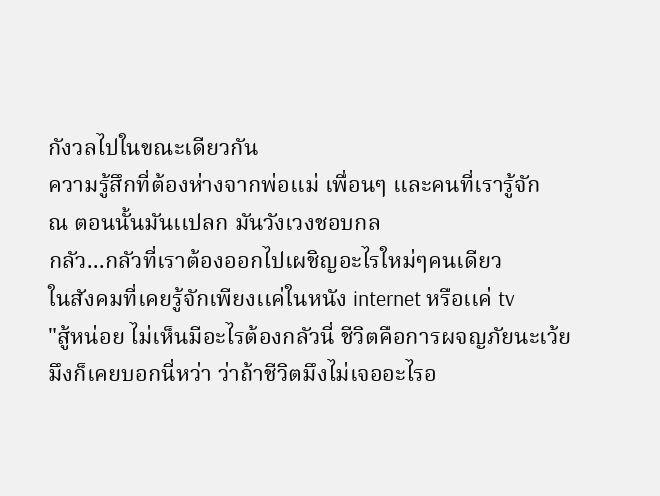กังวลไปในขณะเดียวกัน
ความรู้สึกที่ต้องห่างจากพ่อเเม่ เพื่อนๆ เเละคนที่เรารู้จัก
ณ ตอนนั้นมันเเปลก มันวังเวงชอบกล
กลัว...กลัวที่เราต้องออกไปเผชิญอะไรใหม่ๆคนเดียว
ในสังคมที่เคยรู้จักเพียงเเค่ในหนัง internet หรือเเค่ tv
"สู้หน่อย ไม่เห็นมีอะไรต้องกลัวนี่ ชีวิตคือการผจญภัยนะเว้ย
มึงก็เคยบอกนี่หว่า ว่าถ้าชีวิตมึงไม่เจออะไรอ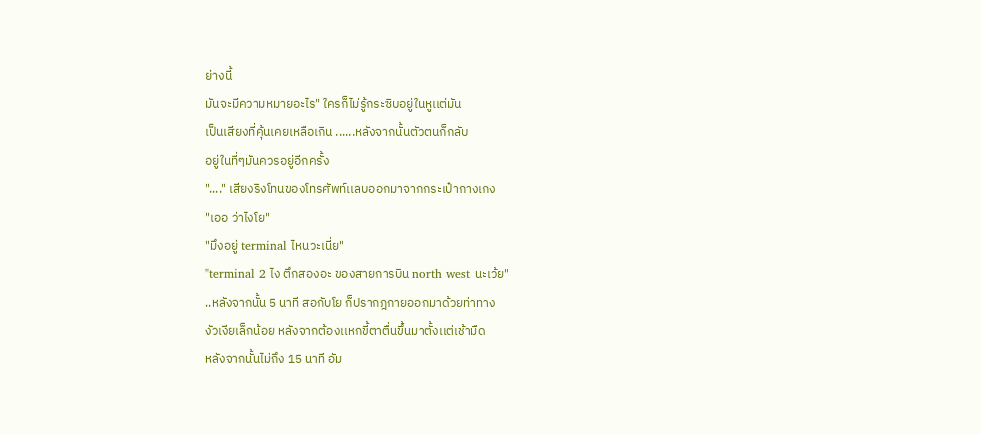ย่างนี้
มันจะมีความหมายอะไร" ใครก็ไม่รู้กระซิบอยู่ในหูเเต่มัน
เป็นเสียงที่คุ้นเคยเหลือเกิน ......หลังจากนั้นตัวตนก็กลับ
อยู่ในที่ๆมันควรอยู่อีกครั้ง
"...." เสียงริงโทนของโทรศัพท์เเลบออกมาจากกระเป๋ากางเกง
"เออ ว่าไงโย"
"มึงอยู่ terminal ไหนวะเนี่ย"
"terminal 2 ไง ตึกสองอะ ของสายการบิน north west นะเว้ย"
..หลังจากนั้น 5 นาที สอกับโย ก็ปรากฎกายออกมาด้วยท่าทาง
งัวเงียเล็กน้อย หลังจากต้องเเหกขี้ตาตื่นขึ้นมาตั้งเเต่เช้ามืด
หลังจากนั้นไม่ถึง 15 นาที อัม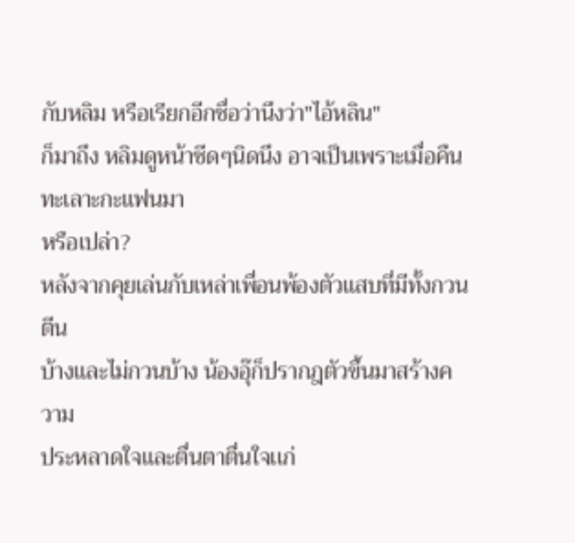กับหลิม หรือเรียกอีกชื่อว่านึงว่า"ไอ้หลิน"
ก็มาถึง หลิมดูหน้าซีดๆนิดนึง อาจเป็นเพราะเมื่อคืนทะเลาะกะเเฟนมา
หรือเปล่า?
หลังจากคุยเล่นกับเหล่าเพื่อนพ้องตัวเเสบที่มีทั้งกวนตีน
บ้างเเละไม่กวนบ้าง น้องอุ๊ก็ปรากฎตัวขึ้นมาสร้างความ
ประหลาดใจเเละตื่นตาตื่นใจเเก่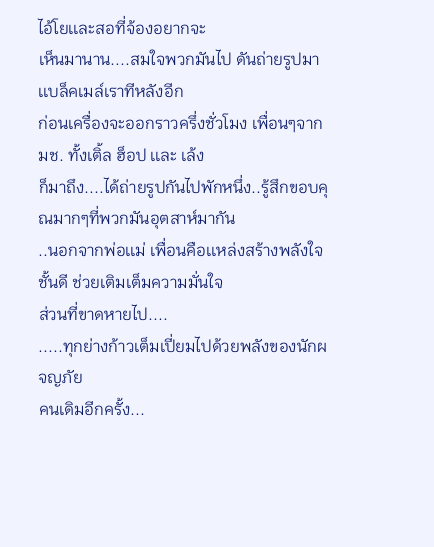ไอ้โยเเละสอที่จ้องอยากจะ
เห็นมานาน....สมใจพวกมันไป ดันถ่ายรูปมาเเบล็คเมล์เราทีหลังอีก
ก่อนเครื่องจะออกราวครึ่งชั่วโมง เพื่อนๆจากมช. ทั้งเติ้ล ฮ็อป เเละ เล้ง
ก็มาถึง....ได้ถ่ายรูปกันไปพักหนึ่ง..รู้สึกขอบคุณมากๆที่พวกมันอุตสาห์มากัน
..นอกจากพ่อเเม่ เพื่อนคือเเหล่งสร้างพลังใจชั้นดี ช่วยเติมเต็มความมั่นใจ
ส่วนที่ขาดหายไป....
.....ทุกย่างก้าวเต็มเปี่ยมไปด้วยพลังของนักผจญภัย
คนเดิมอีกครั้ง...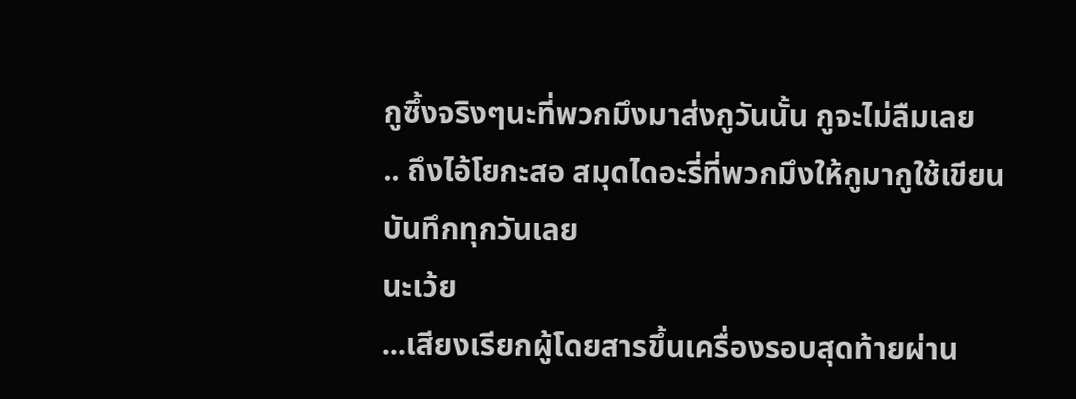กูซึ้งจริงๆนะที่พวกมึงมาส่งกูวันนั้น กูจะไม่ลืมเลย
.. ถึงไอ้โยกะสอ สมุดไดอะรี่ที่พวกมึงให้กูมากูใช้เขียนบันทึกทุกวันเลย
นะเว้ย
...เสียงเรียกผู้โดยสารขึ้นเครื่องรอบสุดท้ายผ่าน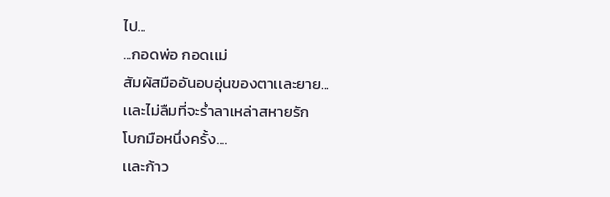ไป...
...กอดพ่อ กอดเเม่
สัมผัสมืออันอบอุ่นของตาเเละยาย...
เเละไม่ลืมที่จะร่ำลาเหล่าสหายรัก
โบกมือหนึ่งครั้ง....
เเละก้าว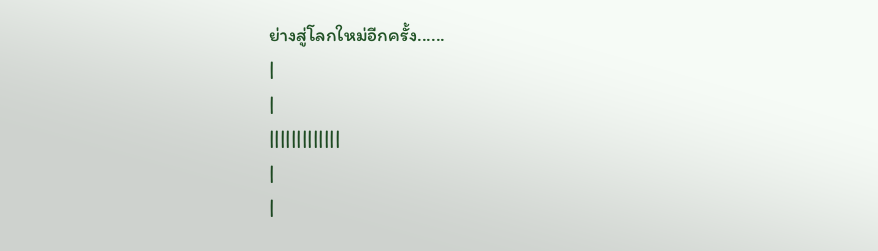ย่างสู่โลกใหม่อีกครั้ง......
|
|
|||||||||||||
|
|